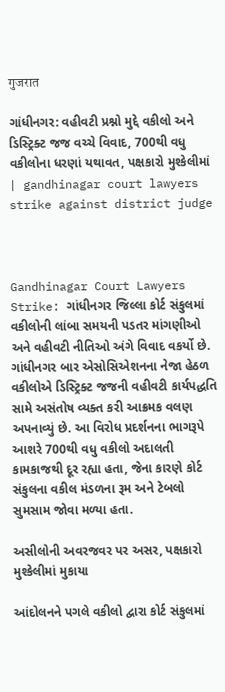गुजरात

ગાંધીનગર: વહીવટી પ્રશ્નો મુદ્દે વકીલો અને ડિસ્ટ્રિક્ટ જજ વચ્ચે વિવાદ, 700થી વધુ વકીલોના ધરણાં યથાવત, પક્ષકારો મુશ્કેલીમાં | gandhinagar court lawyers strike against district judge



Gandhinagar Court Lawyers Strike: ગાંધીનગર જિલ્લા કોર્ટ સંકુલમાં વકીલોની લાંબા સમયની પડતર માંગણીઓ અને વહીવટી નીતિઓ અંગે વિવાદ વકર્યો છે. ગાંધીનગર બાર એસોસિએશનના નેજા હેઠળ વકીલોએ ડિસ્ટ્રિક્ટ જજની વહીવટી કાર્યપદ્ધતિ સામે અસંતોષ વ્યક્ત કરી આક્રમક વલણ અપનાવ્યું છે. આ વિરોધ પ્રદર્શનના ભાગરૂપે આશરે 700થી વધુ વકીલો અદાલતી કામકાજથી દૂર રહ્યા હતા, જેના કારણે કોર્ટ સંકુલના વકીલ મંડળના રૂમ અને ટેબલો સુમસામ જોવા મળ્યા હતા.

અસીલોની અવરજવર પર અસર, પક્ષકારો મુશ્કેલીમાં મુકાયા

આંદોલનને પગલે વકીલો દ્વારા કોર્ટ સંકુલમાં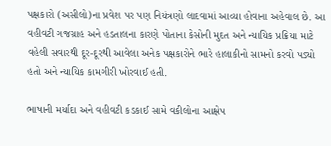પક્ષકારો (અસીલો)ના પ્રવેશ પર પણ નિયંત્રણો લાદવામાં આવ્યા હોવાના અહેવાલ છે. આ વહીવટી ગજગ્રાહ અને હડતાલના કારણે પોતાના કેસોની મુદત અને ન્યાયિક પ્રક્રિયા માટે વહેલી સવારથી દૂર-દૂરથી આવેલા અનેક પક્ષકારોને ભારે હાલાકીનો સામનો કરવો પડ્યો હતો અને ન્યાયિક કામગીરી ખોરવાઈ હતી.

ભાષાની મર્યાદા અને વહીવટી કડકાઈ સામે વકીલોના આક્ષેપ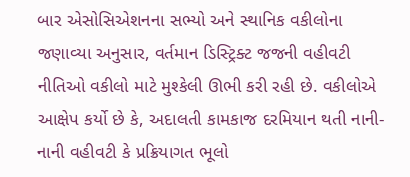બાર એસોસિએશનના સભ્યો અને સ્થાનિક વકીલોના જણાવ્યા અનુસાર, વર્તમાન ડિસ્ટ્રિક્ટ જજની વહીવટી નીતિઓ વકીલો માટે મુશ્કેલી ઊભી કરી રહી છે. વકીલોએ આક્ષેપ કર્યો છે કે, અદાલતી કામકાજ દરમિયાન થતી નાની-નાની વહીવટી કે પ્રક્રિયાગત ભૂલો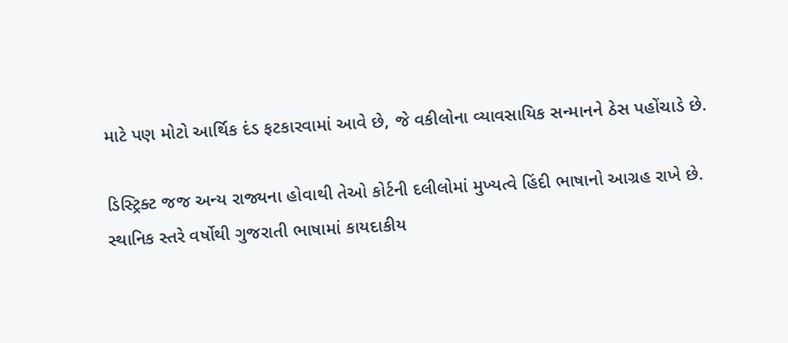માટે પણ મોટો આર્થિક દંડ ફટકારવામાં આવે છે, જે વકીલોના વ્યાવસાયિક સન્માનને ઠેસ પહોંચાડે છે.

ડિસ્ટ્રિક્ટ જજ અન્ય રાજ્યના હોવાથી તેઓ કોર્ટની દલીલોમાં મુખ્યત્વે હિંદી ભાષાનો આગ્રહ રાખે છે. સ્થાનિક સ્તરે વર્ષોથી ગુજરાતી ભાષામાં કાયદાકીય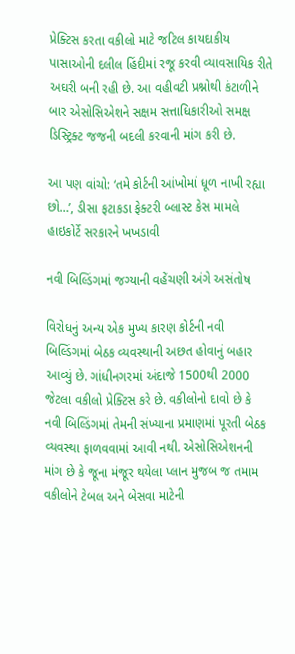પ્રેક્ટિસ કરતા વકીલો માટે જટિલ કાયદાકીય પાસાઓની દલીલ હિંદીમાં રજૂ કરવી વ્યાવસાયિક રીતે અઘરી બની રહી છે. આ વહીવટી પ્રશ્નોથી કંટાળીને બાર એસોસિએશને સક્ષમ સત્તાધિકારીઓ સમક્ષ ડિસ્ટ્રિક્ટ જજની બદલી કરવાની માંગ કરી છે.

આ પણ વાંચો: ‘તમે કોર્ટની આંખોમાં ધૂળ નાખી રહ્યા છો…’, ડીસા ફટાકડા ફેક્ટરી બ્લાસ્ટ કેસ મામલે હાઇકોર્ટે સરકારને ખખડાવી

નવી બિલ્ડિંગમાં જગ્યાની વહેંચણી અંગે અસંતોષ

વિરોધનું અન્ય એક મુખ્ય કારણ કોર્ટની નવી બિલ્ડિંગમાં બેઠક વ્યવસ્થાની અછત હોવાનું બહાર આવ્યું છે. ગાંધીનગરમાં અંદાજે 1500થી 2000 જેટલા વકીલો પ્રેક્ટિસ કરે છે. વકીલોનો દાવો છે કે નવી બિલ્ડિંગમાં તેમની સંખ્યાના પ્રમાણમાં પૂરતી બેઠક વ્યવસ્થા ફાળવવામાં આવી નથી. એસોસિએશનની માંગ છે કે જૂના મંજૂર થયેલા પ્લાન મુજબ જ તમામ વકીલોને ટેબલ અને બેસવા માટેની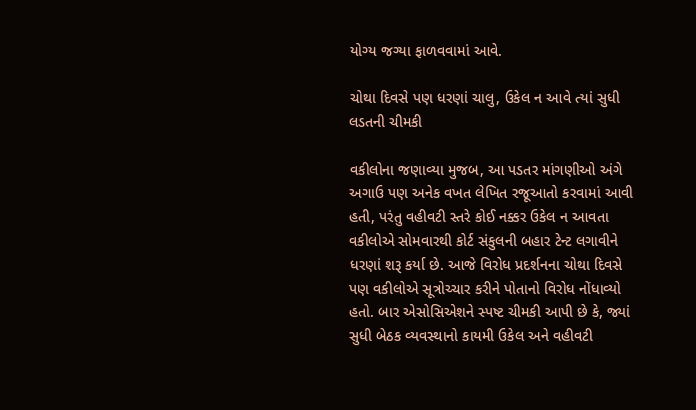યોગ્ય જગ્યા ફાળવવામાં આવે.

ચોથા દિવસે પણ ધરણાં ચાલુ, ઉકેલ ન આવે ત્યાં સુધી લડતની ચીમકી

વકીલોના જણાવ્યા મુજબ, આ પડતર માંગણીઓ અંગે અગાઉ પણ અનેક વખત લેખિત રજૂઆતો કરવામાં આવી હતી, પરંતુ વહીવટી સ્તરે કોઈ નક્કર ઉકેલ ન આવતા વકીલોએ સોમવારથી કોર્ટ સંકુલની બહાર ટેન્ટ લગાવીને ધરણાં શરૂ કર્યા છે. આજે વિરોધ પ્રદર્શનના ચોથા દિવસે પણ વકીલોએ સૂત્રોચ્ચાર કરીને પોતાનો વિરોધ નોંધાવ્યો હતો. બાર એસોસિએશને સ્પષ્ટ ચીમકી આપી છે કે, જ્યાં સુધી બેઠક વ્યવસ્થાનો કાયમી ઉકેલ અને વહીવટી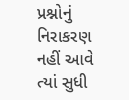પ્રશ્નોનું નિરાકરણ નહીં આવે ત્યાં સુધી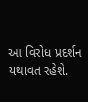આ વિરોધ પ્રદર્શન યથાવત રહેશે.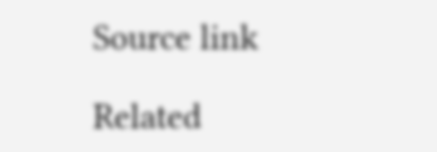Source link

Related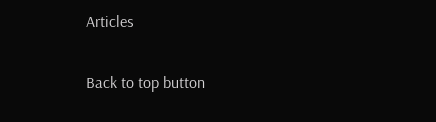Articles

Back to top button